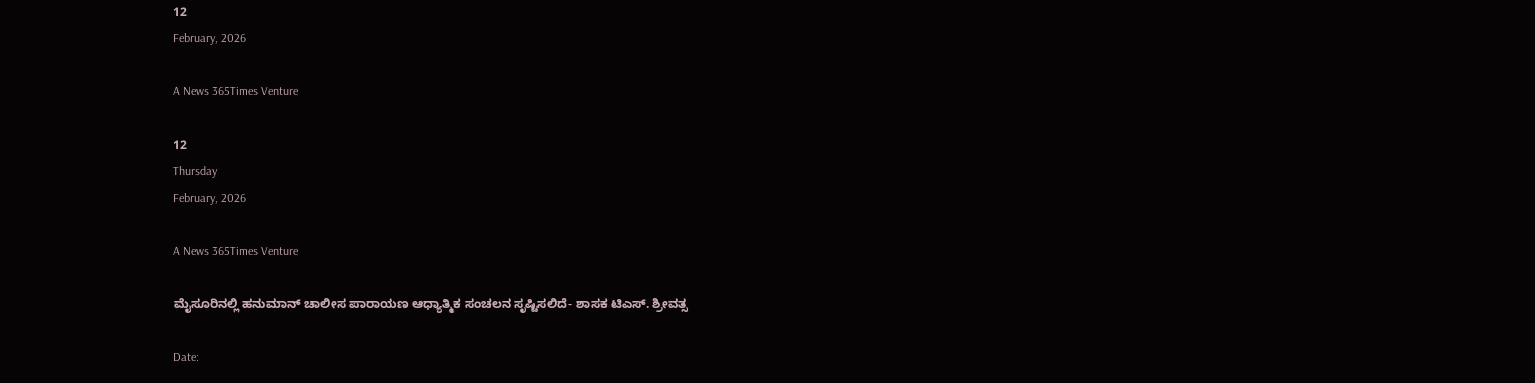12
February, 2026

A News 365Times Venture

12
Thursday
February, 2026

A News 365Times Venture

ಮೈಸೂರಿನಲ್ಲಿ ಹನುಮಾನ್ ಚಾಲೀಸ ಪಾರಾಯಣ ಆಧ್ಯಾತ್ಮಿಕ ಸಂಚಲನ ಸೃಷ್ಟಿಸಲಿದೆ- ಶಾಸಕ ಟಿಎಸ್. ಶ್ರೀವತ್ಸ

Date: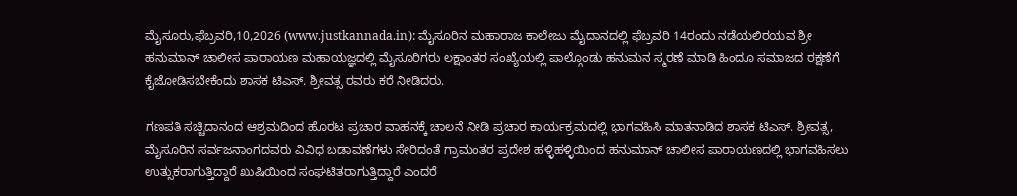ಮೈಸೂರು,ಫೆಬ್ರವರಿ,10,2026 (www.justkannada.in): ಮೈಸೂರಿನ ಮಹಾರಾಜ ಕಾಲೇಜು ಮೈದಾನದಲ್ಲಿ ಫೆಬ್ರವರಿ 14ರಂದು ನಡೆಯಲಿರಯವ ಶ್ರೀ ಹನುಮಾನ್ ಚಾಲೀಸ ಪಾರಾಯಣ ಮಹಾಯಜ್ಞದಲ್ಲಿ ಮೈಸೂರಿಗರು ಲಕ್ಷಾಂತರ ಸಂಖ್ಯೆಯಲ್ಲಿ ಪಾಲ್ಗೊಂಡು ಹನುಮನ ಸ್ಮರಣೆ ಮಾಡಿ ಹಿಂದೂ ಸಮಾಜದ ರಕ್ಷಣೆಗೆ ಕೈಜೋಡಿಸಬೇಕೆಂದು ಶಾಸಕ ಟಿಎಸ್. ಶ್ರೀವತ್ಸ ರವರು ಕರೆ ನೀಡಿದರು.

ಗಣಪತಿ ಸಚ್ಚಿದಾನಂದ ಆಶ್ರಮದಿಂದ ಹೊರಟ ಪ್ರಚಾರ ವಾಹನಕ್ಕೆ ಚಾಲನೆ ನೀಡಿ ಪ್ರಚಾರ ಕಾರ್ಯಕ್ರಮದಲ್ಲಿ ಭಾಗವಹಿಸಿ ಮಾತನಾಡಿದ ಶಾಸಕ ಟಿಎಸ್. ಶ್ರೀವತ್ಸ, ಮೈಸೂರಿನ ಸರ್ವಜನಾಂಗದವರು ವಿವಿಧ ಬಡಾವಣೆಗಳು ಸೇರಿದಂತೆ ಗ್ರಾಮಂತರ ಪ್ರದೇಶ ಹಳ್ಳಿಹಳ್ಳಿಯಿಂದ ಹನುಮಾನ್ ಚಾಲೀಸ ಪಾರಾಯಣದಲ್ಲಿ ಭಾಗವಹಿಸಲು ಉತ್ಸುಕರಾಗುತ್ತಿದ್ದಾರೆ ಖುಷಿಯಿಂದ ಸಂಘಟಿತರಾಗುತ್ತಿದ್ದಾರೆ ಎಂದರೆ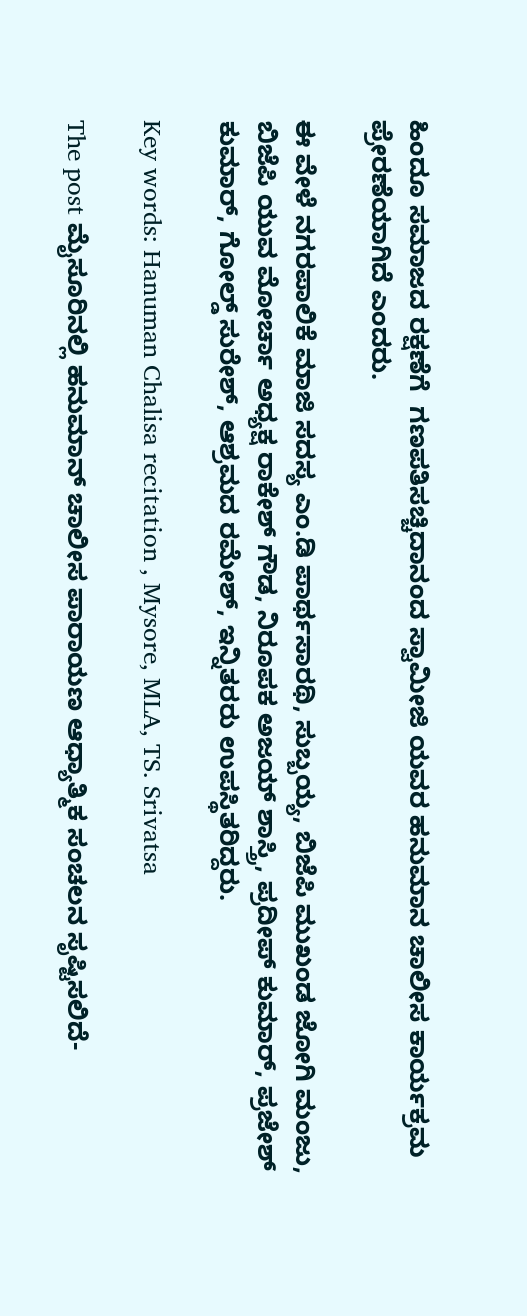ಹಿಂದೂ ಸಮಾಜದ ರಕ್ಷಣೆಗೆ  ಗಣಪತಿಸಚ್ಚಿದಾನಂದ ಸ್ವಾಮೀಜಿ ಯವರ ಹನುಮಾನ ಚಾಲೀಸ ಕಾರ್ಯಕ್ರಮ ಪ್ರೇರಣೆಯಾಗಿದೆ ಎಂದರು.

ಈ ವೇಳೆ ನಗರಪಾಲಿಕೆ ಮಾಜಿ ಸದಸ್ಯ ಎಂ.ಡಿ ಪಾರ್ಥಸಾರಥಿ, ಸುಬ್ಬಯ್ಯ, ಬಿಜೆಪಿ ಮುಖಂಡ ಜೋಗಿ ಮಂಜು, ಬಿಜೆಪಿ ಯುವ ಮೋರ್ಚಾ ಅಧ್ಯಕ್ಷ ರಾಕೇಶ್ ಗೌಡ, ನಿರೂಪಕ ಅಜಯ್ ಶಾಸ್ತ್ರಿ, ಪ್ರದೀಪ್ ಕುಮಾರ್, ಪ್ರಜೇಶ್ ಕುಮಾರ್, ಗೋಲ್ಡ್ ಸುರೇಶ್, ಆಶ್ರಮದ ರಮೇಶ್, ಇನ್ನಿತರರು ಉಪಸ್ಥಿತರಿದ್ದರು.

Key words: Hanuman Chalisa recitation , Mysore, MLA, TS. Srivatsa

The post ಮೈಸೂರಿನಲ್ಲಿ ಹನುಮಾನ್ ಚಾಲೀಸ ಪಾರಾಯಣ ಆಧ್ಯಾತ್ಮಿಕ ಸಂಚಲನ ಸೃಷ್ಟಿಸಲಿದೆ-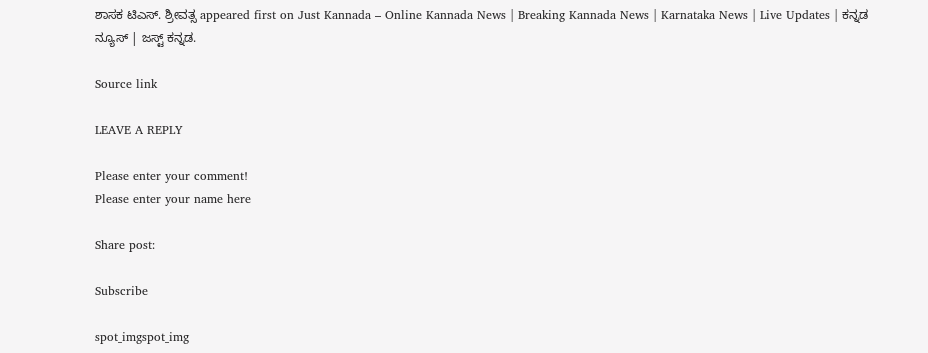ಶಾಸಕ ಟಿಎಸ್. ಶ್ರೀವತ್ಸ appeared first on Just Kannada – Online Kannada News | Breaking Kannada News | Karnataka News | Live Updates | ಕನ್ನಡ ನ್ಯೂಸ್ | ಜಸ್ಟ್ ಕನ್ನಡ.

Source link

LEAVE A REPLY

Please enter your comment!
Please enter your name here

Share post:

Subscribe

spot_imgspot_img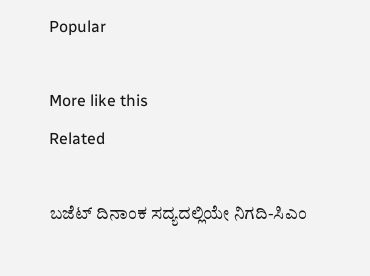Popular

More like this
Related

ಬಜೆಟ್ ದಿನಾಂಕ ಸದ್ಯದಲ್ಲಿಯೇ ನಿಗದಿ-ಸಿಎಂ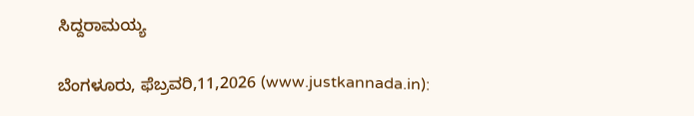ಸಿದ್ದರಾಮಯ್ಯ

ಬೆಂಗಳೂರು, ಫೆಬ್ರವರಿ,11,2026 (www.justkannada.in):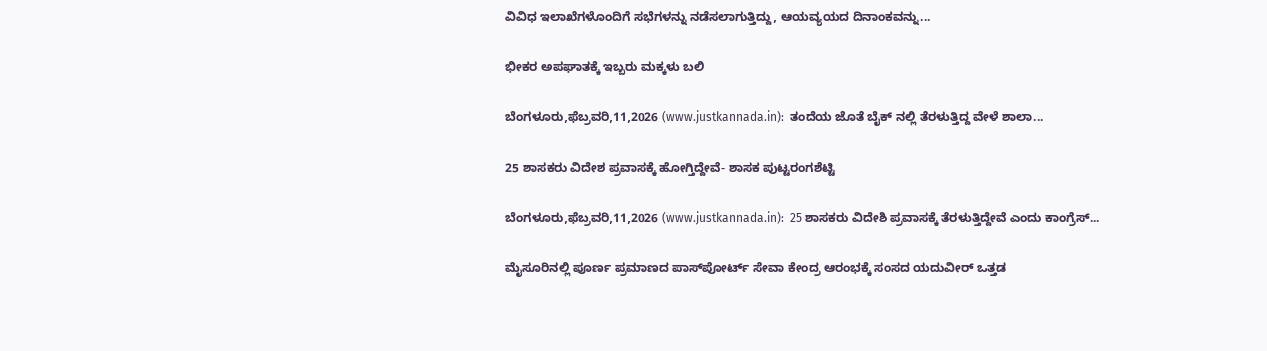ವಿವಿಧ ಇಲಾಖೆಗಳೊಂದಿಗೆ ಸಭೆಗಳನ್ನು ನಡೆಸಲಾಗುತ್ತಿದ್ದು, ಆಯವ್ಯಯದ ದಿನಾಂಕವನ್ನು...

ಭೀಕರ ಅಪಘಾತಕ್ಕೆ ಇಬ್ಬರು ಮಕ್ಕಳು ಬಲಿ

ಬೆಂಗಳೂರು,ಫೆಬ್ರವರಿ,11,2026 (www.justkannada.in):  ತಂದೆಯ ಜೊತೆ ಬೈಕ್ ನಲ್ಲಿ ತೆರಳುತ್ತಿದ್ದ ವೇಳೆ ಶಾಲಾ...

25 ಶಾಸಕರು ವಿದೇಶ ಪ್ರವಾಸಕ್ಕೆ ಹೋಗ್ತಿದ್ದೇವೆ- ಶಾಸಕ ಪುಟ್ಟರಂಗಶೆಟ್ಟಿ

ಬೆಂಗಳೂರು,ಫೆಬ್ರವರಿ,11,2026 (www.justkannada.in):  25 ಶಾಸಕರು ವಿದೇಶಿ ಪ್ರವಾಸಕ್ಕೆ ತೆರಳುತ್ತಿದ್ದೇವೆ ಎಂದು ಕಾಂಗ್ರೆಸ್...

ಮೈಸೂರಿನಲ್ಲಿ ಪೂರ್ಣ ಪ್ರಮಾಣದ ಪಾಸ್‌ಪೋರ್ಟ್‌ ಸೇವಾ ಕೇಂದ್ರ ಆರಂಭಕ್ಕೆ ಸಂಸದ ಯದುವೀರ್‌ ಒತ್ತಡ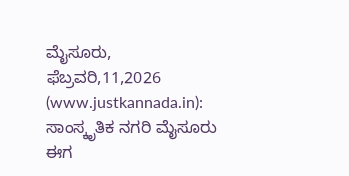ಮೈಸೂರು, ಫೆಬ್ರವರಿ,11,2026 (www.justkannada.in):  ಸಾಂಸ್ಕೃತಿಕ ನಗರಿ ಮೈಸೂರು ಈಗ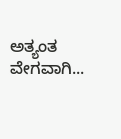ಅತ್ಯಂತ ವೇಗವಾಗಿ...